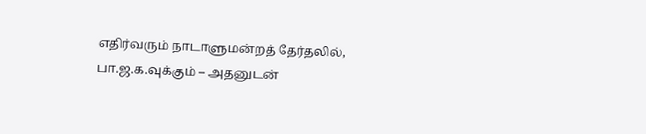எதிர்வரும் நாடாளுமன்றத் தேர்தலில், பா.ஜ.க.வுக்கும் – அதனுடன்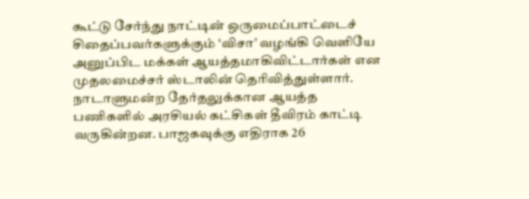கூட்டு சேர்ந்து நாட்டின் ஒருமைப்பாட்டைச் சிதைப்பவர்களுக்கும் ‘விசா’ வழங்கி வெளியே அனுப்பிட மக்கள் ஆயத்தமாகிவிட்டார்கள் என முதலமைச்சர் ஸ்டாலின் தெரிவித்துள்ளார்.
நாடாளுமன்ற தேர்தலுக்கான ஆயத்த பணிகளில் அரசியல் கட்சிகள் தீவிரம் காட்டி வருகின்றன. பாஜகவுக்கு எதிராக 26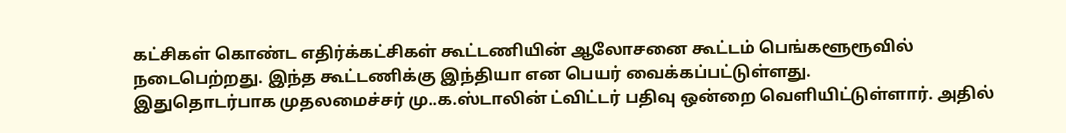கட்சிகள் கொண்ட எதிர்க்கட்சிகள் கூட்டணியின் ஆலோசனை கூட்டம் பெங்களூரூவில் நடைபெற்றது. இந்த கூட்டணிக்கு இந்தியா என பெயர் வைக்கப்பட்டுள்ளது.
இதுதொடர்பாக முதலமைச்சர் மு..க.ஸ்டாலின் ட்விட்டர் பதிவு ஒன்றை வெளியிட்டுள்ளார். அதில்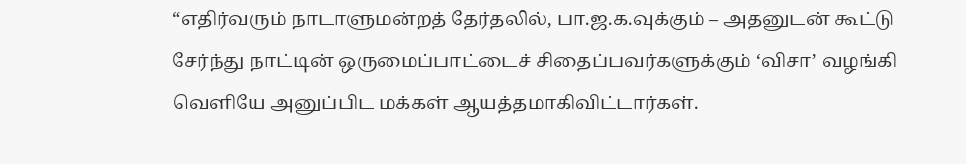“எதிர்வரும் நாடாளுமன்றத் தேர்தலில், பா.ஜ.க.வுக்கும் – அதனுடன் கூட்டு சேர்ந்து நாட்டின் ஒருமைப்பாட்டைச் சிதைப்பவர்களுக்கும் ‘விசா’ வழங்கி வெளியே அனுப்பிட மக்கள் ஆயத்தமாகிவிட்டார்கள்.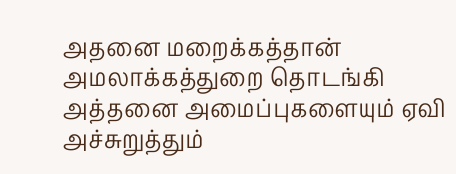அதனை மறைக்கத்தான் அமலாக்கத்துறை தொடங்கி அத்தனை அமைப்புகளையும் ஏவி அச்சுறுத்தும்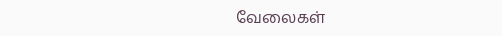வேலைகள்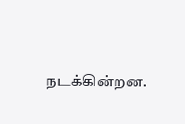நடக்கின்றன.